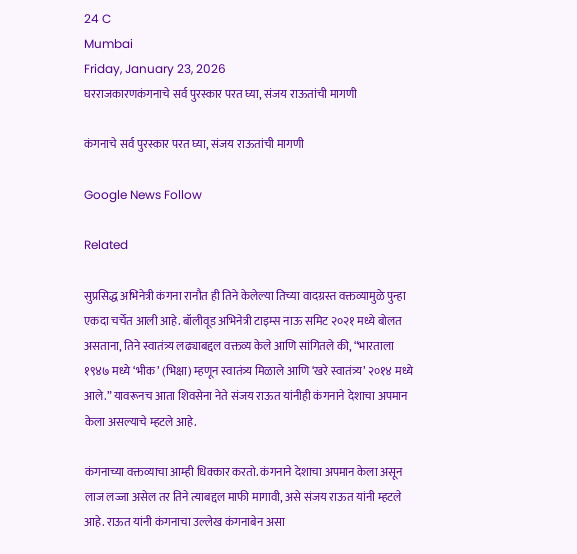24 C
Mumbai
Friday, January 23, 2026
घरराजकारणकंगनाचे सर्व पुरस्कार परत घ्या, संजय राऊतांची मागणी

कंगनाचे सर्व पुरस्कार परत घ्या, संजय राऊतांची मागणी

Google News Follow

Related

सुप्रसिद्ध अभिनेत्री कंगना रानौत ही तिने केलेल्या तिच्या वादग्रस्त वक्तव्यामुळे पुन्हा एकदा चर्चेत आली आहे. बॉलीवूड अभिनेत्री टाइम्स नाऊ समिट २०२१ मध्ये बोलत असताना, तिने स्वातंत्र्य लढ्याबद्दल वक्तव्य केले आणि सांगितले की, “भारताला १९४७ मध्ये ‘भीक’ (भिक्षा) म्हणून स्वातंत्र्य मिळाले आणि ‘खरे स्वातंत्र्य’ २०१४ मध्ये आले.” यावरूनच आता शिवसेना नेते संजय राऊत यांनीही कंगनाने देशाचा अपमान केला असल्याचे म्हटले आहे.

कंगनाच्या वक्तव्याचा आम्ही धिक्कार करतो. कंगनाने देशाचा अपमान केला असून लाज लज्जा असेल तर तिने त्याबद्दल माफी मागावी, असे संजय राऊत यांनी म्हटले आहे. राऊत यांनी कंगनाचा उल्लेख कंगनाबेन असा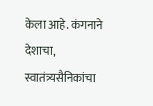केला आहे. कंगनाने देशाचा, स्वातंत्र्यसैनिकांचा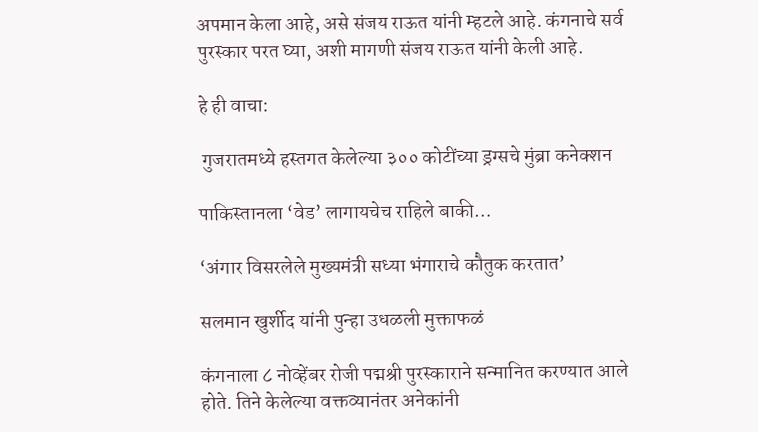अपमान केला आहे, असे संजय राऊत यांनी म्हटले आहे. कंगनाचे सर्व पुरस्कार परत घ्या, अशी मागणी संजय राऊत यांनी केली आहे.

हे ही वाचा:

 गुजरातमध्ये हस्तगत केलेल्या ३०० कोटींच्या ड्रग्सचे मुंब्रा कनेक्शन

पाकिस्तानला ‘वेड’ लागायचेच राहिले बाकी…

‘अंगार विसरलेले मुख्यमंत्री सध्या भंगाराचे कौतुक करतात’

सलमान खुर्शीद यांनी पुन्हा उधळली मुक्ताफळं

कंगनाला ८ नोव्हेंबर रोजी पद्मश्री पुरस्काराने सन्मानित करण्यात आले होते. तिने केलेल्या वक्तव्यानंतर अनेकांनी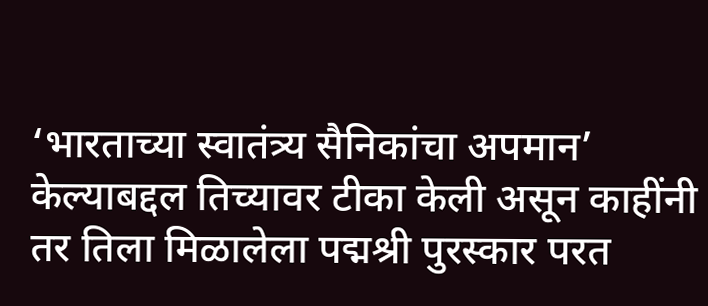‘भारताच्या स्वातंत्र्य सैनिकांचा अपमान’ केल्याबद्दल तिच्यावर टीका केली असून काहींनी तर तिला मिळालेला पद्मश्री पुरस्कार परत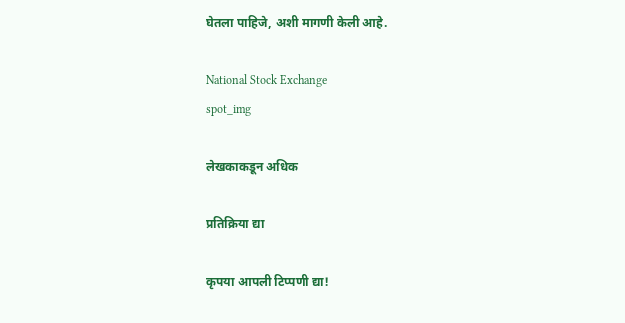घेतला पाहिजे, अशी मागणी केली आहे.

National Stock Exchange
spot_img

लेखकाकडून अधिक

प्रतिक्रिया द्या

कृपया आपली टिप्पणी द्या!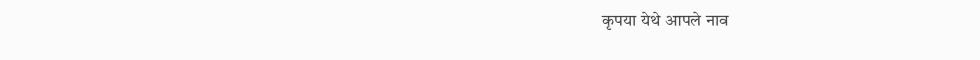कृपया येथे आपले नाव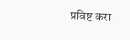प्रविष्ट करा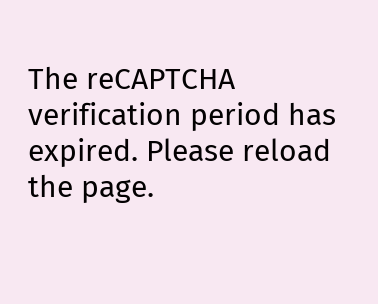The reCAPTCHA verification period has expired. Please reload the page.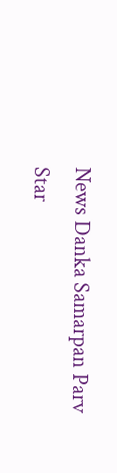News Danka Samarpan Parv
Star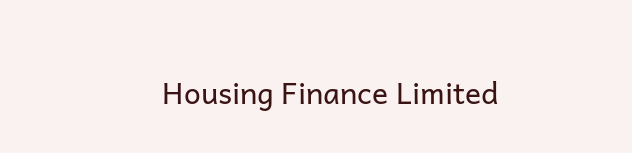Housing Finance Limited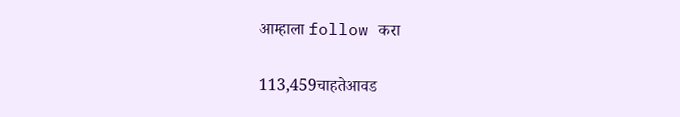आम्हाला follow करा

113,459चाहतेआवड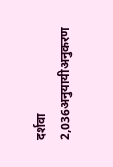दर्शवा
2,036अनुयायीअनुकरण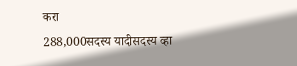करा
288,000सदस्य यादीसदस्य व्हा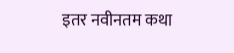इतर नवीनतम कथा